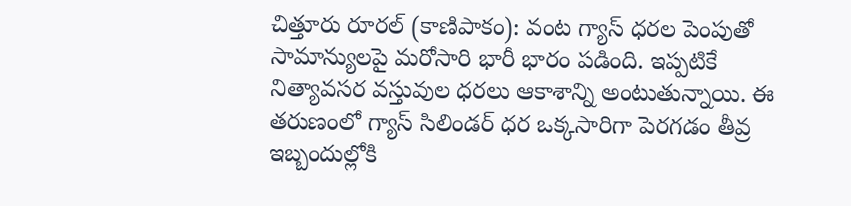చిత్తూరు రూరల్ (కాణిపాకం): వంట గ్యాస్ ధరల పెంపుతో సామాన్యులపై మరోసారి భారీ భారం పడింది. ఇప్పటికే నిత్యావసర వస్తువుల ధరలు ఆకాశాన్ని అంటుతున్నాయి. ఈ తరుణంలో గ్యాస్ సిలిండర్ ధర ఒక్కసారిగా పెరగడం తీవ్ర ఇబ్బందుల్లోకి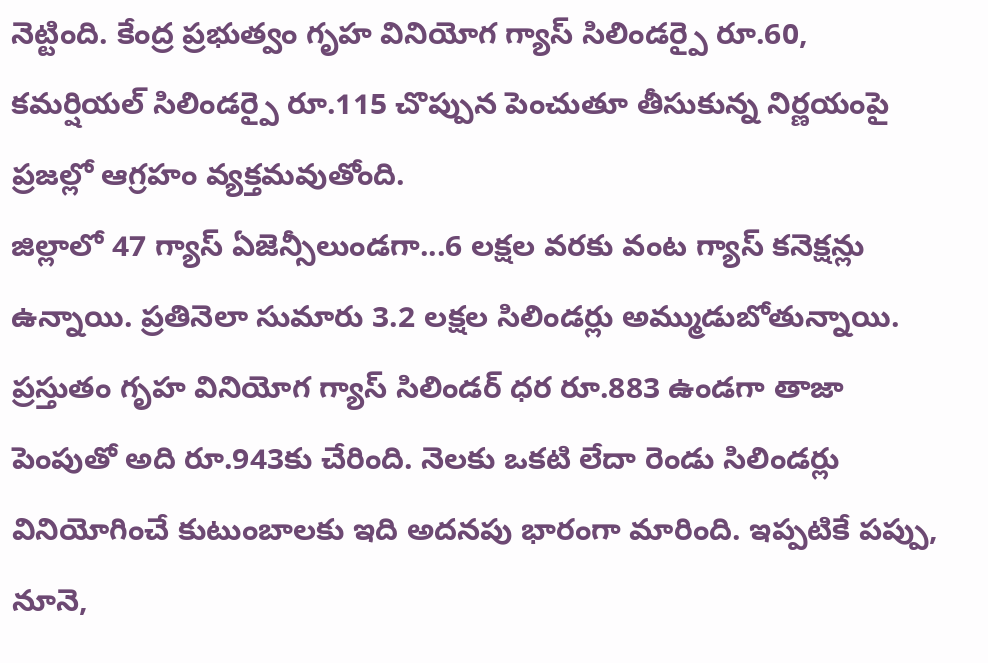నెట్టింది. కేంద్ర ప్రభుత్వం గృహ వినియోగ గ్యాస్ సిలిండర్పై రూ.60, కమర్షియల్ సిలిండర్పై రూ.115 చొప్పున పెంచుతూ తీసుకున్న నిర్ణయంపై ప్రజల్లో ఆగ్రహం వ్యక్తమవుతోంది.
జిల్లాలో 47 గ్యాస్ ఏజెన్సీలుండగా...6 లక్షల వరకు వంట గ్యాస్ కనెక్షన్లు ఉన్నాయి. ప్రతినెలా సుమారు 3.2 లక్షల సిలిండర్లు అమ్ముడుబోతున్నాయి. ప్రస్తుతం గృహ వినియోగ గ్యాస్ సిలిండర్ ధర రూ.883 ఉండగా తాజా పెంపుతో అది రూ.943కు చేరింది. నెలకు ఒకటి లేదా రెండు సిలిండర్లు వినియోగించే కుటుంబాలకు ఇది అదనపు భారంగా మారింది. ఇప్పటికే పప్పు, నూనె,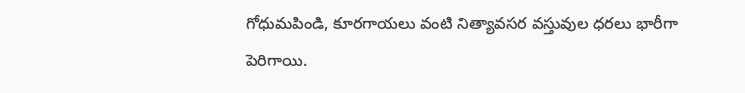గోధుమపిండి, కూరగాయలు వంటి నిత్యావసర వస్తువుల ధరలు భారీగా పెరిగాయి.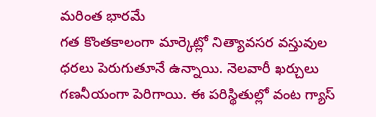మరింత భారమే
గత కొంతకాలంగా మార్కెట్లో నిత్యావసర వస్తువుల ధరలు పెరుగుతూనే ఉన్నాయి. నెలవారీ ఖర్చులు గణనీయంగా పెరిగాయి. ఈ పరిస్థితుల్లో వంట గ్యాస్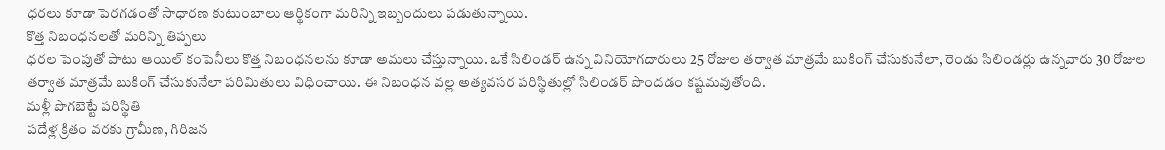ధరలు కూడా పెరగడంతో సాధారణ కుటుంబాలు ఆర్థికంగా మరిన్ని ఇబ్బందులు పడుతున్నాయి.
కొత్త నిబంధనలతో మరిన్ని తిప్పలు
ధరల పెంపుతో పాటు ఆయిల్ కంపెనీలు కొత్త నిబంధనలను కూడా అమలు చేస్తున్నాయి. ఒకే సిలిండర్ ఉన్న వినియోగదారులు 25 రోజుల తర్వాత మాత్రమే బుకింగ్ చేసుకునేలా, రెండు సిలిండర్లు ఉన్నవారు 30 రోజుల తర్వాత మాత్రమే బుకింగ్ చేసుకునేలా పరిమితులు విధించాయి. ఈ నిబంధన వల్ల అత్యవసర పరిస్థితుల్లో సిలిండర్ పొందడం కష్టమవుతోంది.
మళ్లీ పొగబెట్టే పరిస్థితి
పదేళ్ల క్రితం వరకు గ్రామీణ, గిరిజన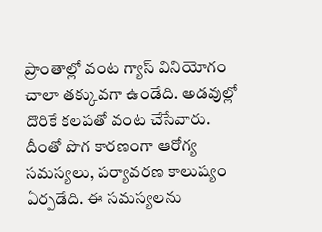ప్రాంతాల్లో వంట గ్యాస్ వినియోగం చాలా తక్కువగా ఉండేది. అడవుల్లో దొరికే కలపతో వంట చేసేవారు. దీంతో పొగ కారణంగా ఆరోగ్య సమస్యలు, పర్యావరణ కాలుష్యం ఏర్పడేది. ఈ సమస్యలను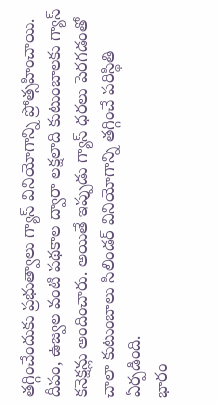తగ్గించేందుకు ప్రభుత్వాలు గ్యాస్ వినియోగాన్ని ప్రోత్సహించాయి. దీపం, ఉజ్వల వంటి పథకాల ద్వారా లక్షలాది కుటుంబాలకు గ్యాస్ కనెక్షన్లు అందించారు. అయితే ఇప్పుడు గ్యాస్ ధరలు పెరగడంతో చాలా కుటుంబాలు సిలిండర్ వినియోగాన్ని తగ్గించే పరిస్థితి ఏర్పడింది.
భారం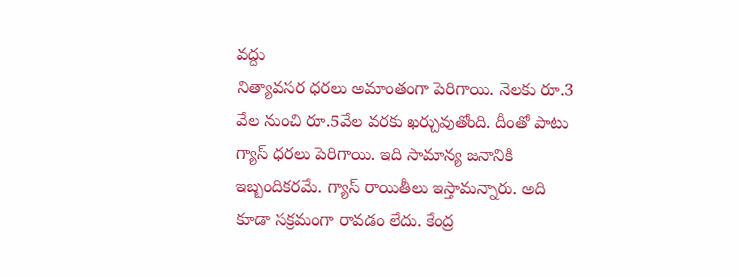వద్దు
నిత్యావసర ధరలు అమాంతంగా పెరిగాయి. నెలకు రూ.3 వేల నుంచి రూ.5వేల వరకు ఖర్చువుతోంది. దీంతో పాటు గ్యాస్ ధరలు పెరిగాయి. ఇది సామాన్య జనానికి ఇబ్బందికరమే. గ్యాస్ రాయితీలు ఇస్తామన్నారు. అది కూడా సక్రమంగా రావడం లేదు. కేంద్ర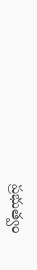ప్రభుత్వం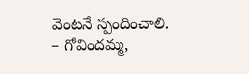వెంటనే స్పందించాలి.
– గోవిందమ్మ,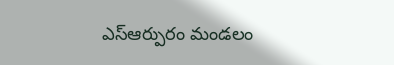ఎస్ఆర్పురం మండలం